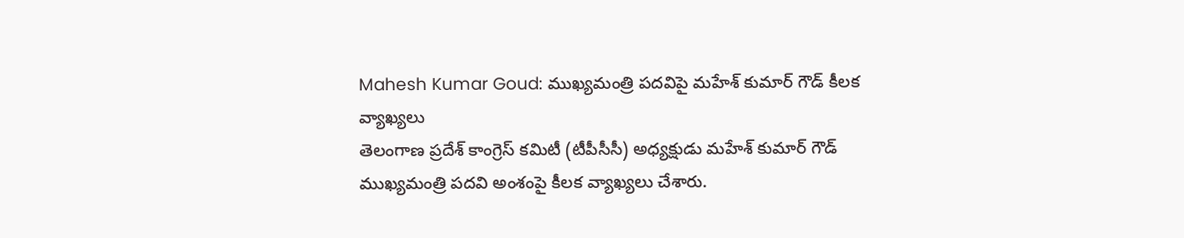Mahesh Kumar Goud: ముఖ్యమంత్రి పదవిపై మహేశ్ కుమార్ గౌడ్ కీలక వ్యాఖ్యలు
తెలంగాణ ప్రదేశ్ కాంగ్రెస్ కమిటీ (టీపీసీసీ) అధ్యక్షుడు మహేశ్ కుమార్ గౌడ్ ముఖ్యమంత్రి పదవి అంశంపై కీలక వ్యాఖ్యలు చేశారు.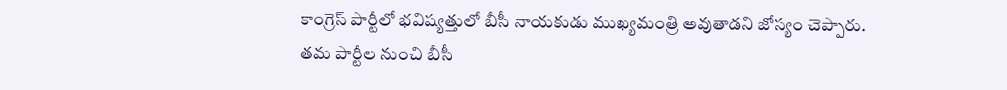కాంగ్రెస్ పార్టీలో భవిష్యత్తులో బీసీ నాయకుడు ముఖ్యమంత్రి అవుతాడని జోస్యం చెప్పారు. తమ పార్టీల నుంచి బీసీ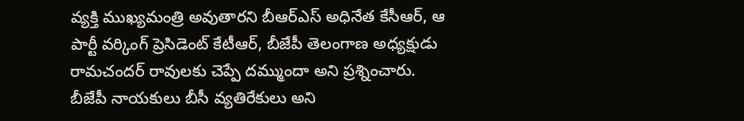వ్యక్తి ముఖ్యమంత్రి అవుతారని బీఆర్ఎస్ అధినేత కేసీఆర్, ఆ పార్టీ వర్కింగ్ ప్రెసిడెంట్ కేటీఆర్, బీజేపీ తెలంగాణ అధ్యక్షుడు రామచందర్ రావులకు చెప్పే దమ్ముందా అని ప్రశ్నించారు.
బీజేపీ నాయకులు బీసీ వ్యతిరేకులు అని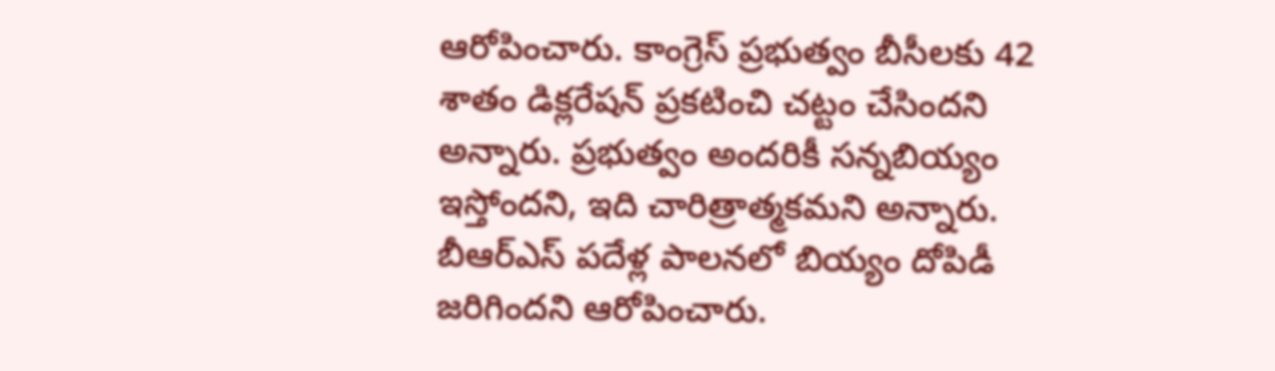ఆరోపించారు. కాంగ్రెస్ ప్రభుత్వం బీసీలకు 42 శాతం డిక్లరేషన్ ప్రకటించి చట్టం చేసిందని అన్నారు. ప్రభుత్వం అందరికీ సన్నబియ్యం ఇస్తోందని, ఇది చారిత్రాత్మకమని అన్నారు. బీఆర్ఎస్ పదేళ్ల పాలనలో బియ్యం దోపిడీ జరిగిందని ఆరోపించారు.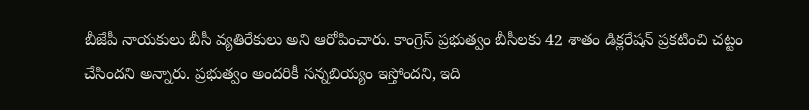బీజేపీ నాయకులు బీసీ వ్యతిరేకులు అని ఆరోపించారు. కాంగ్రెస్ ప్రభుత్వం బీసీలకు 42 శాతం డిక్లరేషన్ ప్రకటించి చట్టం చేసిందని అన్నారు. ప్రభుత్వం అందరికీ సన్నబియ్యం ఇస్తోందని, ఇది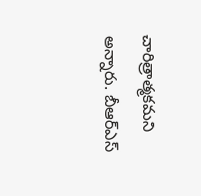చారిత్రాత్మకమని అన్నారు. బీఆర్ఎస్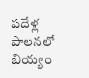పదేళ్ల పాలనలో బియ్యం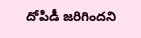దోపిడీ జరిగిందని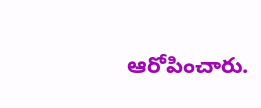ఆరోపించారు.